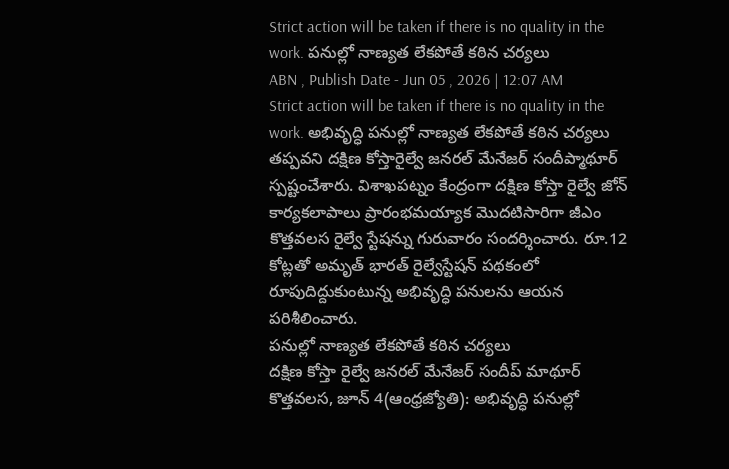Strict action will be taken if there is no quality in the work. పనుల్లో నాణ్యత లేకపోతే కఠిన చర్యలు
ABN , Publish Date - Jun 05 , 2026 | 12:07 AM
Strict action will be taken if there is no quality in the work. అభివృద్ధి పనుల్లో నాణ్యత లేకపోతే కఠిన చర్యలు తప్పవని దక్షిణ కోస్తారైల్వే జనరల్ మేనేజర్ సందీప్మాథూర్ స్పష్టంచేశారు. విశాఖపట్నం కేంద్రంగా దక్షిణ కోస్తా రైల్వే జోన్ కార్యకలాపాలు ప్రారంభమయ్యాక మొదటిసారిగా జీఎం కొత్తవలస రైల్వే స్టేషన్ను గురువారం సందర్శించారు. రూ.12 కోట్లతో అమృత్ భారత్ రైల్వేస్టేషన్ పథకంలో రూపుదిద్దుకుంటున్న అభివృద్ధి పనులను ఆయన పరిశీలించారు.
పనుల్లో నాణ్యత లేకపోతే కఠిన చర్యలు
దక్షిణ కోస్తా రైల్వే జనరల్ మేనేజర్ సందీప్ మాథూర్
కొత్తవలస, జూన్ 4(ఆంధ్రజ్యోతి): అభివృద్ధి పనుల్లో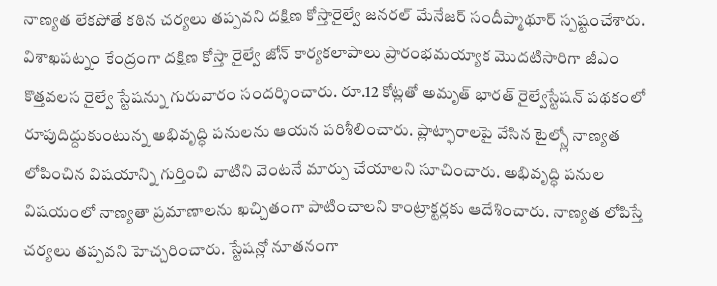నాణ్యత లేకపోతే కఠిన చర్యలు తప్పవని దక్షిణ కోస్తారైల్వే జనరల్ మేనేజర్ సందీప్మాథూర్ స్పష్టంచేశారు. విశాఖపట్నం కేంద్రంగా దక్షిణ కోస్తా రైల్వే జోన్ కార్యకలాపాలు ప్రారంభమయ్యాక మొదటిసారిగా జీఎం కొత్తవలస రైల్వే స్టేషన్ను గురువారం సందర్శించారు. రూ.12 కోట్లతో అమృత్ భారత్ రైల్వేస్టేషన్ పథకంలో రూపుదిద్దుకుంటున్న అభివృద్ధి పనులను ఆయన పరిశీలించారు. ప్లాట్ఫారాలపై వేసిన టైల్స్లో నాణ్యత లోపించిన విషయాన్ని గుర్తించి వాటిని వెంటనే మార్పు చేయాలని సూచించారు. అభివృద్ధి పనుల విషయంలో నాణ్యతా ప్రమాణాలను ఖచ్చితంగా పాటించాలని కాంట్రాక్టర్లకు ఆదేశించారు. నాణ్యత లోపిస్తే చర్యలు తప్పవని హెచ్చరించారు. స్టేషన్లో నూతనంగా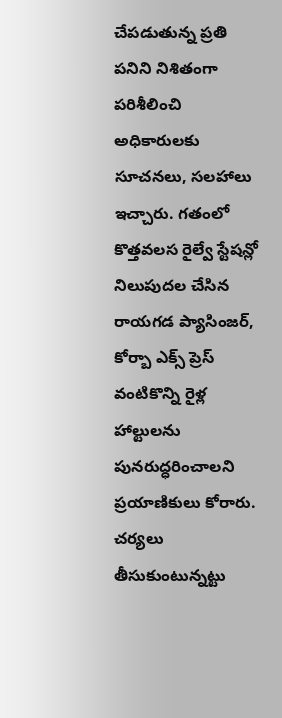చేపడుతున్న ప్రతి పనిని నిశితంగా పరిశీలించి అధికారులకు సూచనలు, సలహాలు ఇచ్చారు. గతంలో కొత్తవలస రైల్వే స్టేషన్లో నిలుపుదల చేసిన రాయగడ ప్యాసింజర్, కోర్బా ఎక్స్ ప్రెస్ వంటికొన్ని రైళ్ల హాల్టులను పునరుద్ధరించాలని ప్రయాణికులు కోరారు. చర్యలు తీసుకుంటున్నట్టు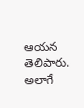ఆయన తెలిపారు. అలాగే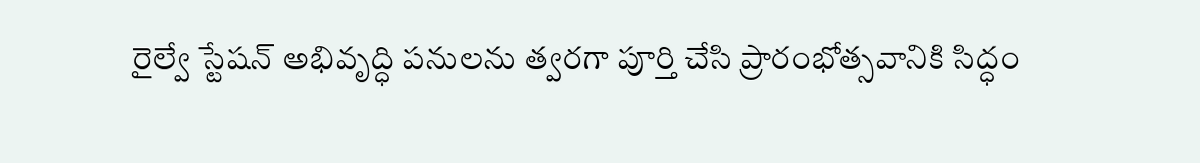రైల్వే స్టేషన్ అభివృద్ధి పనులను త్వరగా పూర్తి చేసి ప్రారంభోత్సవానికి సిద్ధం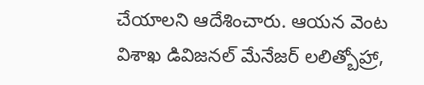చేయాలని ఆదేశించారు. ఆయన వెంట విశాఖ డివిజనల్ మేనేజర్ లలిత్బోహ్రా,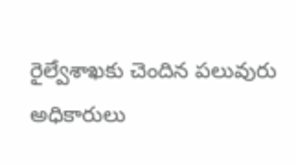రైల్వేశాఖకు చెందిన పలువురు అధికారులు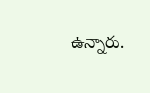ఉన్నారు.